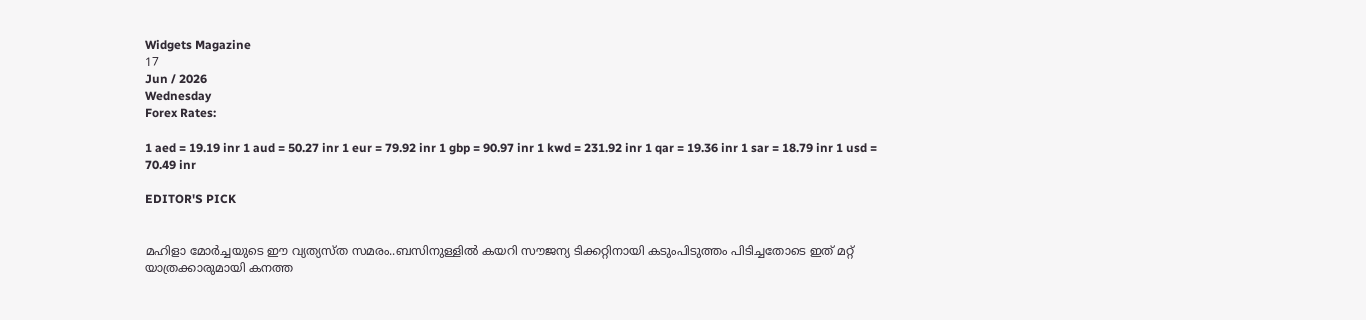Widgets Magazine
17
Jun / 2026
Wednesday
Forex Rates:

1 aed = 19.19 inr 1 aud = 50.27 inr 1 eur = 79.92 inr 1 gbp = 90.97 inr 1 kwd = 231.92 inr 1 qar = 19.36 inr 1 sar = 18.79 inr 1 usd = 70.49 inr

EDITOR'S PICK


മഹിളാ മോര്‍ച്ചയുടെ ഈ വ്യത്യസ്ത സമരം..ബസിനുള്ളില്‍ കയറി സൗജന്യ ടിക്കറ്റിനായി കടുംപിടുത്തം പിടിച്ചതോടെ ഇത് മറ്റ് യാത്രക്കാരുമായി കനത്ത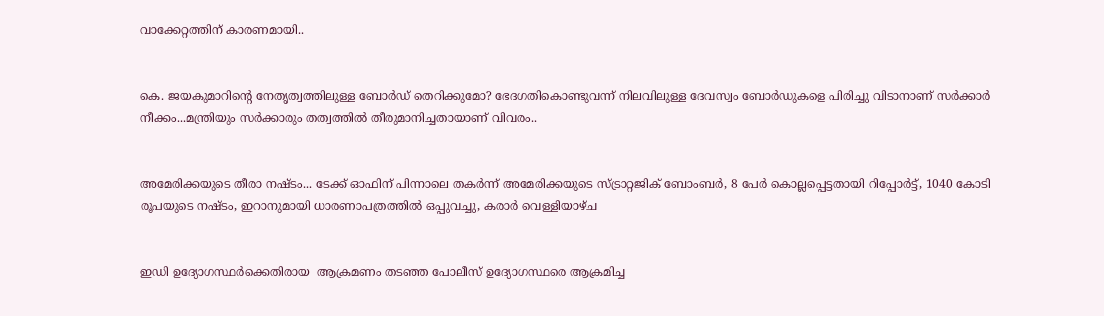വാക്കേറ്റത്തിന് കാരണമായി..


കെ. ജയകുമാറിന്റെ നേതൃത്വത്തിലുള്ള ബോർഡ് തെറിക്കുമോ? ഭേദഗതികൊണ്ടുവന്ന് നിലവിലുള്ള ദേവസ്വം ബോർഡുകളെ പിരിച്ചു വിടാനാണ് സർക്കാർ നീക്കം...മന്ത്രിയും സർക്കാരും തത്വത്തിൽ തീരുമാനിച്ചതായാണ് വിവരം..


അമേരിക്കയുടെ തീരാ നഷ്ടം... ടേക്ക് ഓഫിന് പിന്നാലെ തകർന്ന് അമേരിക്കയുടെ സ്ട്രാറ്റജിക് ബോംബർ, 8 പേർ കൊല്ലപ്പെട്ടതായി റിപ്പോർട്ട്, 1040 കോടി രൂപയുടെ നഷ്ടം, ഇറാനുമായി ധാരണാപത്രത്തിൽ ഒപ്പുവച്ചു, കരാർ വെള്ളിയാഴ്ച


ഇഡി ഉദ്യോഗസ്ഥർക്കെതിരായ  ആക്രമണം തടഞ്ഞ പോലീസ് ഉദ്യോഗസ്ഥരെ ആക്രമിച്ച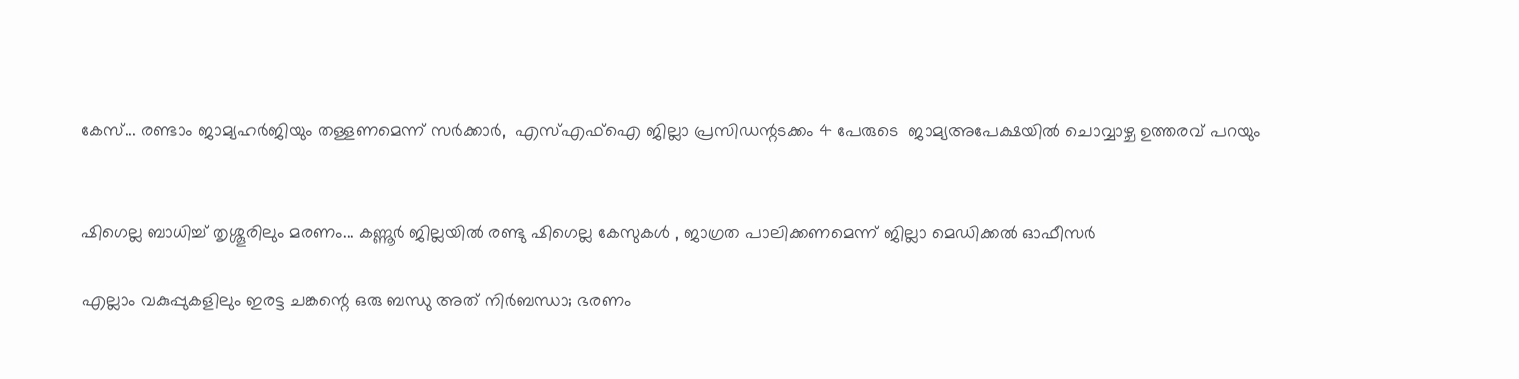കേസ്... രണ്ടാം ജാമ്യഹർജിയും തള്ളണമെന്ന് സർക്കാർ,  എസ്എഫ്ഐ ജില്ലാ പ്രസിഡന്റടക്കം 4 പേരുടെ  ജാമ‍്യഅപേക്ഷയിൽ ചൊവ്വാഴ്ച ഉത്തരവ് പറയും


ഷിഗെല്ല ബാധിച്ച് തൃശ്ശൂരിലും മരണം... കണ്ണൂര്‍ ജില്ലയില്‍ രണ്ടു ഷിഗെല്ല കേസുകള്‍ , ജാഗ്രത പാലിക്കണമെന്ന് ജില്ലാ മെഡിക്കല്‍ ഓഫീസര്‍

എല്ലാം വകുപ്പുകളിലും ഇരട്ട ചങ്കന്റെ ഒരു ബന്ധു അത് നിർബന്ധാ; ഭരണം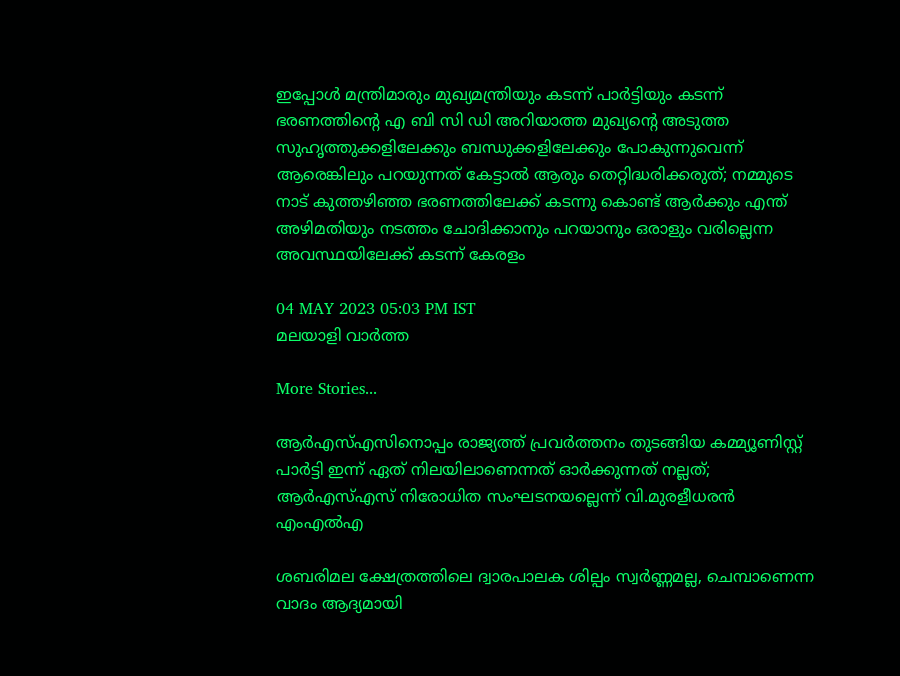ഇപ്പോൾ മന്ത്രിമാരും മുഖ്യമന്ത്രിയും കടന്ന് പാർട്ടിയും കടന്ന് ഭരണത്തിന്റെ എ ബി സി ഡി അറിയാത്ത മുഖ്യന്റെ അടുത്ത സുഹൃത്തുക്കളിലേക്കും ബന്ധുക്കളിലേക്കും പോകുന്നുവെന്ന് ആരെങ്കിലും പറയുന്നത് കേട്ടാൽ ആരും തെറ്റിദ്ധരിക്കരുത്; നമ്മുടെ നാട് കുത്തഴിഞ്ഞ ഭരണത്തിലേക്ക് കടന്നു കൊണ്ട് ആർക്കും എന്ത് അഴിമതിയും നടത്തം ചോദിക്കാനും പറയാനും ഒരാളും വരില്ലെന്ന അവസ്ഥയിലേക്ക് കടന്ന് കേരളം

04 MAY 2023 05:03 PM IST
മലയാളി വാര്‍ത്ത

More Stories...

ആര്‍എസ്എസിനൊപ്പം രാജ്യത്ത് പ്രവർത്തനം തുടങ്ങിയ കമ്മ്യൂണിസ്റ്റ് പാർട്ടി ഇന്ന് ഏത് നിലയിലാണെന്നത് ഓർക്കുന്നത് നല്ലത്; ആര്‍എസ്എസ് നിരോധിത സംഘടനയല്ലെന്ന് വി.മുരളീധരന്‍ എംഎല്‍എ

ശബരിമല ക്ഷേത്രത്തിലെ ദ്വാരപാലക ശില്പം സ്വർണ്ണമല്ല, ചെമ്പാണെന്ന വാദം ആദ്യമായി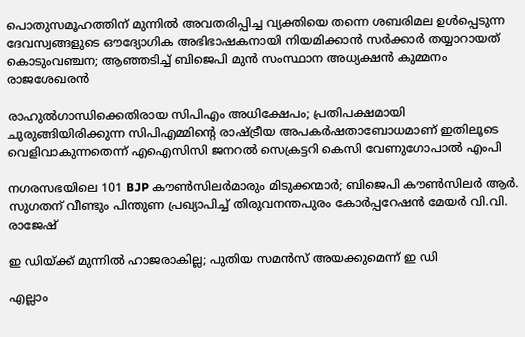പൊതുസമൂഹത്തിന് മുന്നിൽ അവതരിപ്പിച്ച വ്യക്തിയെ തന്നെ ശബരിമല ഉൾപ്പെടുന്ന ദേവസ്വങ്ങളുടെ ഔദ്യോഗിക അഭിഭാഷകനായി നിയമിക്കാൻ സർക്കാർ തയ്യാറായത് കൊടുംവഞ്ചന; ആഞ്ഞടിച്ച് ബിജെപി മുൻ സംസ്ഥാന അധ്യക്ഷൻ കുമ്മനം രാജശേഖരൻ

രാഹുൽഗാന്ധിക്കെതിരായ സിപിഎം അധിക്ഷേപം; പ്രതിപക്ഷമായി ചുരുങ്ങിയിരിക്കുന്ന സിപിഎമ്മിൻ്റെ രാഷ്ട്രീയ അപകർഷതാബോധമാണ് ഇതിലൂടെ വെളിവാകുന്നതെന്ന് എഐസിസി ജനറൽ സെക്രട്ടറി കെസി വേണുഗോപാൽ എംപി

നഗരസഭയിലെ 101 BJP കൗൺസിലർമാരും മിടുക്കന്മാർ; ബിജെപി കൗൺസിലർ ആർ. സുഗതന് വീണ്ടും പിന്തുണ പ്രഖ്യാപിച്ച് തിരുവനന്തപുരം കോർപ്പറേഷൻ മേയർ വി.വി. രാജേഷ്

ഇ ഡിയ്ക്ക് മുന്നിൽ ഹാജരാകില്ല; പുതിയ സമൻസ് അയക്കുമെന്ന് ഇ ഡി

എല്ലാം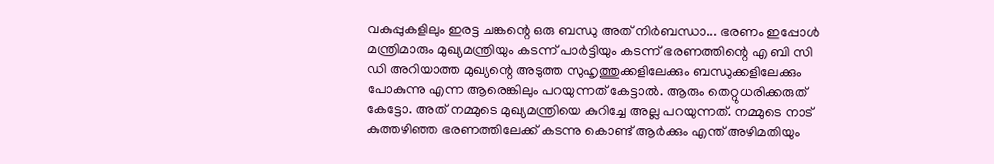വകുപ്പുകളിലും ഇരട്ട ചങ്കന്റെ ഒരു ബന്ധു അത് നിർബന്ധാ... ഭരണം ഇപ്പോൾ മന്ത്രിമാരും മുഖ്യമന്ത്രിയും കടന്ന് പാർട്ടിയും കടന്ന് ഭരണത്തിന്റെ എ ബി സി ഡി അറിയാത്ത മുഖ്യന്റെ അടുത്ത സുഹൃത്തുക്കളിലേക്കും ബന്ധുക്കളിലേക്കും പോകുന്നു എന്ന ആരെങ്കിലും പറയുന്നത് കേട്ടാൽ. ആരും തെറ്റുധരിക്കരുത് കേട്ടോ. അത് നമ്മുടെ മുഖ്യമന്ത്രിയെ കുറിച്ചേ അല്ല പറയുന്നത്. നമ്മുടെ നാട് കുത്തഴിഞ്ഞ ഭരണത്തിലേക്ക് കടന്നു കൊണ്ട് ആർക്കും എന്ത് അഴിമതിയും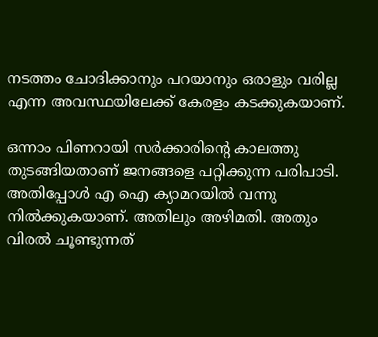നടത്തം ചോദിക്കാനും പറയാനും ഒരാളും വരില്ല എന്ന അവസ്ഥയിലേക്ക് കേരളം കടക്കുകയാണ്.

ഒന്നാം പിണറായി സർക്കാരിന്റെ കാലത്തു തുടങ്ങിയതാണ് ജനങ്ങളെ പറ്റിക്കുന്ന പരിപാടി. അതിപ്പോൾ എ ഐ ക്യാമറയിൽ വന്നു നിൽക്കുകയാണ്. അതിലും അഴിമതി. അതും വിരൽ ചൂണ്ടുന്നത്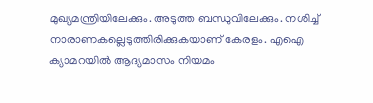മുഖ്യമന്ത്രിയിലേക്കും. അടുത്ത ബന്ധുവിലേക്കും. നശിച്ച് നാരാണകല്ലെടുത്തിരിക്കുകയാണ് കേരളം. എഐ ക്യാമറയിൽ ആദ്യമാസം നിയമം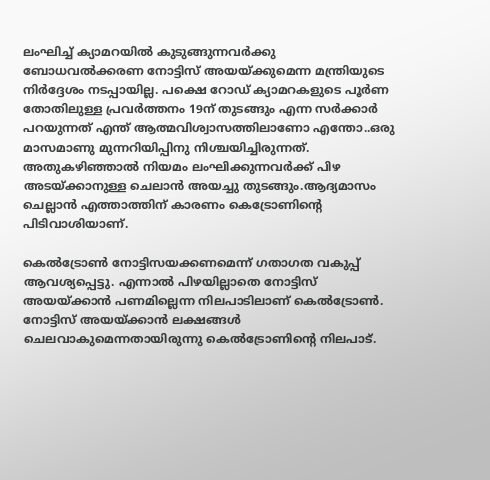ലംഘിച്ച് ക്യാമറയിൽ കുടുങ്ങുന്നവർക്കു ബോധവൽക്കരണ നോട്ടിസ് അയയ്ക്കുമെന്ന മന്ത്രിയുടെ നിർദ്ദേശം നടപ്പായില്ല. പക്ഷെ റോഡ് ക്യാമറകളുടെ പൂർണ തോതിലുള്ള പ്രവർത്തനം 19ന് തുടങ്ങും എന്ന സർക്കാർ പറയുന്നത് എന്ത് ആത്മവിശ്വാസത്തിലാണോ എന്തോ..ഒരു മാസമാണു മുന്നറിയിപ്പിനു നിശ്ചയിച്ചിരുന്നത്. അതുകഴിഞ്ഞാൽ നിയമം ലംഘിക്കുന്നവർക്ക് പിഴ അടയ്ക്കാനുള്ള ചെലാൻ അയച്ചു തുടങ്ങും.ആദ്യമാസം ചെല്ലാൻ എത്താത്തിന് കാരണം കെട്രോണിന്റെ പിടിവാശിയാണ്.

കെൽട്രോൺ നോട്ടിസയക്കണമെന്ന് ഗതാഗത വകുപ്പ് ആവശ്യപ്പെട്ടു. എന്നാൽ പിഴയില്ലാതെ നോട്ടിസ് അയയ്ക്കാൻ പണമില്ലെന്ന നിലപാടിലാണ് കെൽട്രോൺ. നോട്ടിസ് അയയ്ക്കാൻ ലക്ഷങ്ങൾ ചെലവാകുമെന്നതായിരുന്നു കെൽട്രോണിന്റെ നിലപാട്.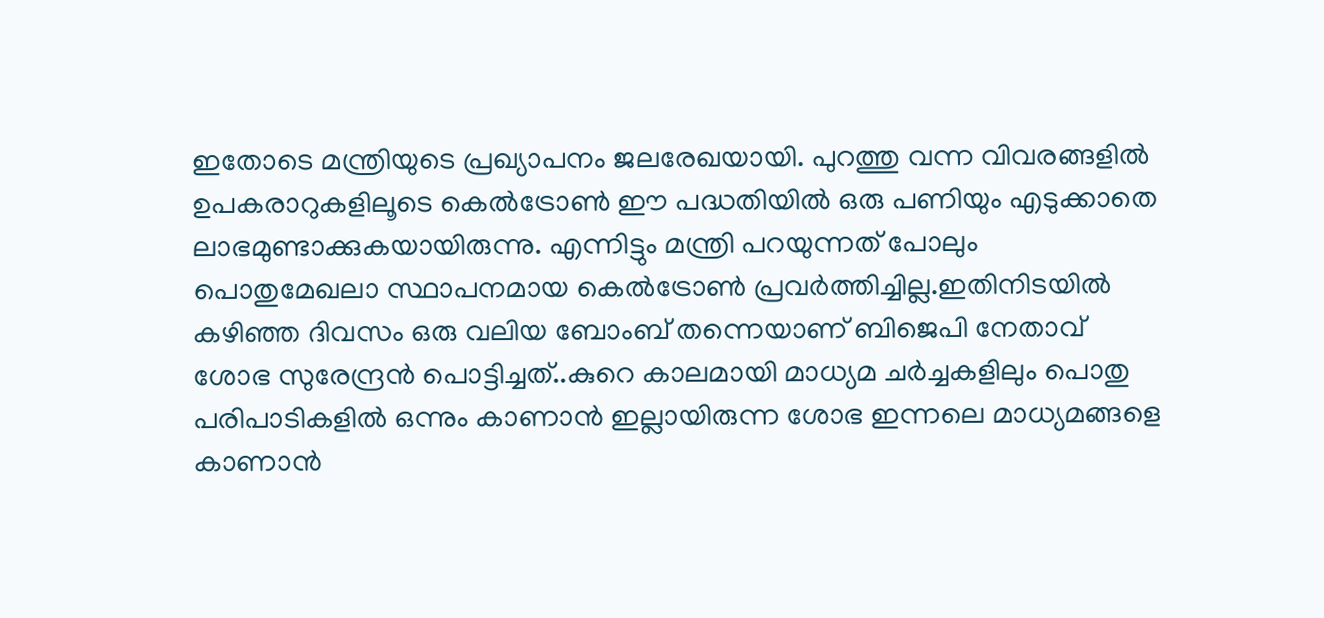ഇതോടെ മന്ത്രിയുടെ പ്രഖ്യാപനം ജലരേഖയായി. പുറത്തു വന്ന വിവരങ്ങളിൽ ഉപകരാറുകളിലൂടെ കെൽട്രോൺ ഈ പദ്ധതിയിൽ ഒരു പണിയും എടുക്കാതെ ലാഭമുണ്ടാക്കുകയായിരുന്നു. എന്നിട്ടും മന്ത്രി പറയുന്നത് പോലും പൊതുമേഖലാ സ്ഥാപനമായ കെൽട്രോൺ പ്രവർത്തിച്ചില്ല.ഇതിനിടയിൽ കഴിഞ്ഞ ദിവസം ഒരു വലിയ ബോംബ് തന്നെയാണ് ബിജെപി നേതാവ് ശോഭ സുരേന്ദ്രൻ പൊട്ടിച്ചത്..കുറെ കാലമായി മാധ്യമ ചർച്ചകളിലും പൊതു പരിപാടികളിൽ ഒന്നും കാണാൻ ഇല്ലായിരുന്ന ശോഭ ഇന്നലെ മാധ്യമങ്ങളെ കാണാൻ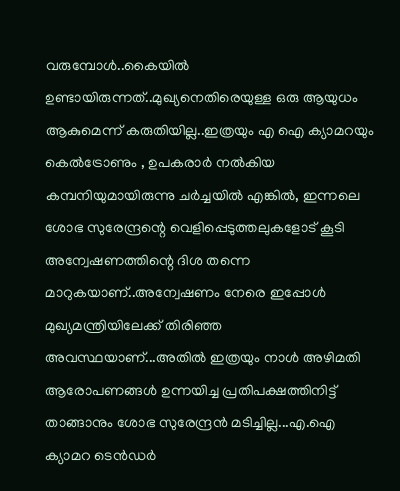വരുമ്പോൾ..കൈയിൽ ഉണ്ടായിരുന്നത്..മുഖ്യനെതിരെയുള്ള ഒരു ആയുധം ആകുമെന്ന് കരുതിയില്ല..ഇത്രയും എ ഐ ക്യാമറയും കെൽട്രോണും , ഉപകരാർ നൽകിയ കമ്പനിയുമായിരുന്നു ചർച്ചയിൽ എങ്കിൽ, ഇന്നലെ ശോഭ സുരേന്ദ്രന്റെ വെളിപ്പെടുത്തലുകളോട് കൂടി അന്വേഷണത്തിന്റെ ദിശ തന്നെ മാറുകയാണ്..അന്വേഷണം നേരെ ഇപ്പോൾ മുഖ്യമന്ത്രിയിലേക്ക് തിരിഞ്ഞ അവസ്ഥയാണ്...അതിൽ ഇത്രയും നാൾ അഴിമതി ആരോപണങ്ങൾ ഉന്നയിച്ച പ്രതിപക്ഷത്തിനിട്ട് താങ്ങാനും ശോഭ സുരേന്ദ്രൻ മടിച്ചില്ല...എ.ഐ ക്യാമറ ടെൻഡർ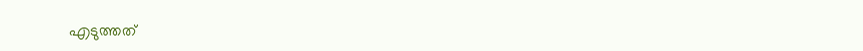എടുത്തത്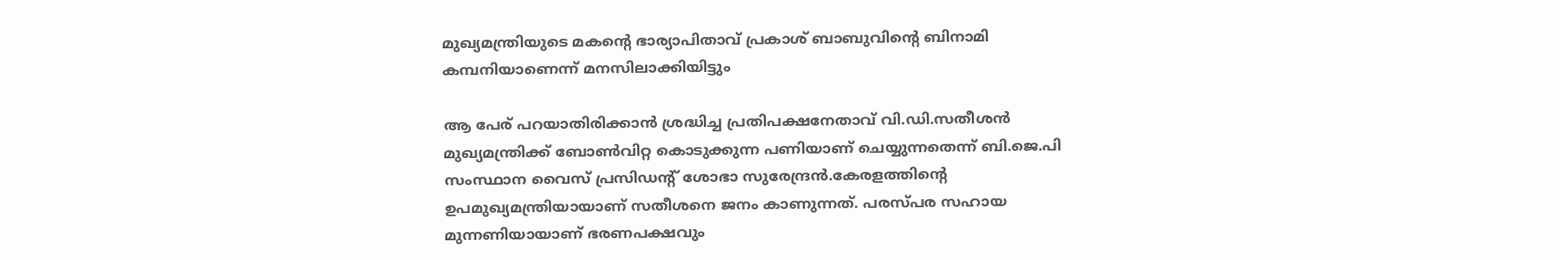മുഖ്യമന്ത്രിയുടെ മകന്റെ ഭാര്യാപിതാവ് പ്രകാശ് ബാബുവിന്റെ ബിനാമി കമ്പനിയാണെന്ന് മനസിലാക്കിയിട്ടും

ആ പേര് പറയാതിരിക്കാൻ ശ്രദ്ധിച്ച പ്രതിപക്ഷനേതാവ് വി.ഡി.സതീശൻ മുഖ്യമന്ത്രിക്ക് ബോൺവിറ്റ കൊടുക്കുന്ന പണിയാണ് ചെയ്യുന്നതെന്ന് ബി.ജെ.പി സംസ്ഥാന വൈസ് പ്രസിഡന്റ് ശോഭാ സുരേന്ദ്രൻ.കേരളത്തിന്റെ ഉപമുഖ്യമന്ത്രിയായാണ് സതീശനെ ജനം കാണുന്നത്. പരസ്പര സഹായ മുന്നണിയായാണ് ഭരണപക്ഷവും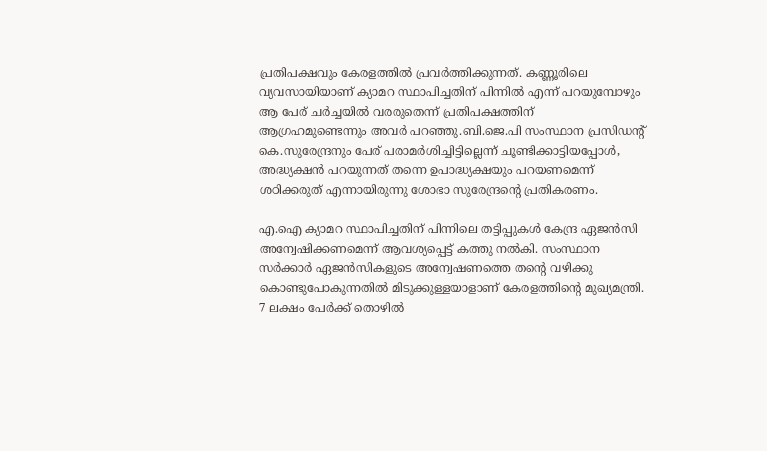പ്രതിപക്ഷവും കേരളത്തിൽ പ്രവർത്തിക്കുന്നത്. കണ്ണൂരിലെ വ്യവസായിയാണ് ക്യാമറ സ്ഥാപിച്ചതിന് പിന്നിൽ എന്ന് പറയുമ്പോഴും ആ പേര് ചർച്ചയിൽ വരരുതെന്ന് പ്രതിപക്ഷത്തിന് ആഗ്രഹമുണ്ടെന്നും അവർ പറഞ്ഞു.ബി.ജെ.പി സംസ്ഥാന പ്രസിഡന്റ് കെ.സുരേന്ദ്രനും പേര് പരാമർശിച്ചിട്ടില്ലെന്ന് ചൂണ്ടിക്കാട്ടിയപ്പോൾ, അദ്ധ്യക്ഷൻ പറയുന്നത് തന്നെ ഉപാദ്ധ്യക്ഷയും പറയണമെന്ന് ശഠിക്കരുത് എന്നായിരുന്നു ശോഭാ സുരേന്ദ്രന്റെ പ്രതികരണം.

എ.ഐ ക്യാമറ സ്ഥാപിച്ചതിന് പിന്നിലെ തട്ടിപ്പുകൾ കേന്ദ്ര ഏജൻസി അന്വേഷിക്കണമെന്ന് ആവശ്യപ്പെട്ട് കത്തു നൽകി. സംസ്ഥാന സർക്കാർ ഏജൻസികളുടെ അന്വേഷണത്തെ തന്റെ വഴിക്കു കൊണ്ടുപോകുന്നതിൽ മിടുക്കുള്ളയാളാണ് കേരളത്തിന്റെ മുഖ്യമന്ത്രി. 7 ലക്ഷം പേർക്ക് തൊഴിൽ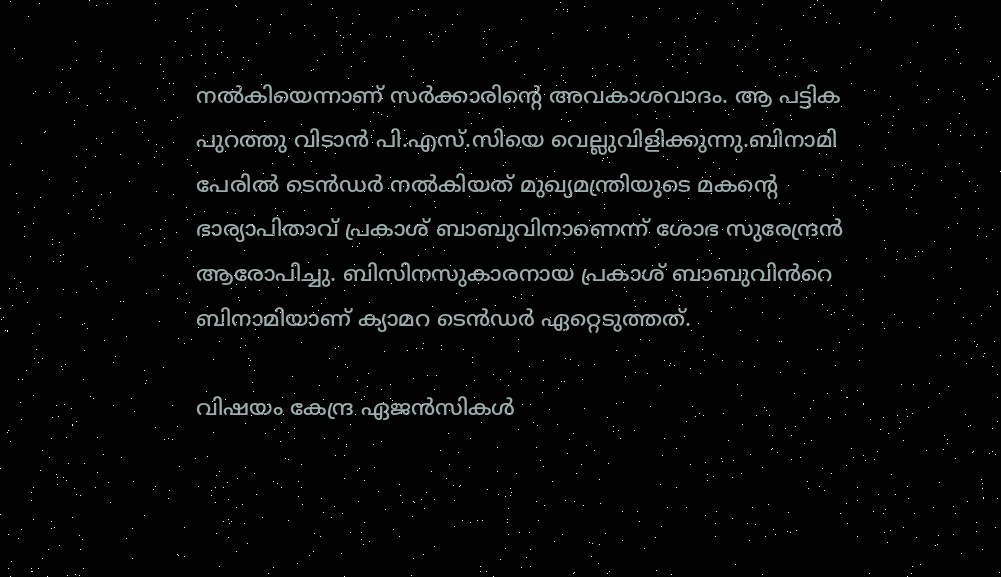നൽകിയെന്നാണ് സർക്കാരിന്റെ അവകാശവാദം. ആ പട്ടിക പുറത്തു വിടാൻ പി.എസ്.സിയെ വെല്ലുവിളിക്കുന്നു.ബിനാമി പേരിൽ ടെൻഡർ നൽകിയത് മുഖ്യമന്ത്രിയുടെ മകൻ്റെ ഭാര്യാപിതാവ് പ്രകാശ് ബാബുവിനാണെന്ന് ശോഭ സുരേന്ദ്രൻ ആരോപിച്ചു. ബിസിനസുകാരനായ പ്രകാശ് ബാബുവിൻറെ ബിനാമിയാണ് ക്യാമറ ടെൻഡർ ഏറ്റെടുത്തത്.

വിഷയം കേന്ദ്ര ഏജൻസികൾ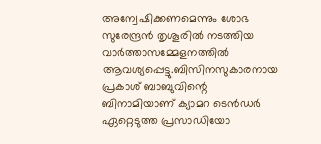അന്വേഷിക്കണമെന്നും ശോഭ സുരേന്ദ്രൻ തൃശൂരിൽ നടത്തിയ വാർത്താസമ്മേളനത്തിൽ ആവശ്യപ്പെട്ടു.ബിസിനസുകാരനായ പ്രകാശ് ബാബുവിന്റെ ബിനാമിയാണ് ക്യാമറ ടെൻഡർ ഏറ്റെടുത്ത പ്രസാഡിയോ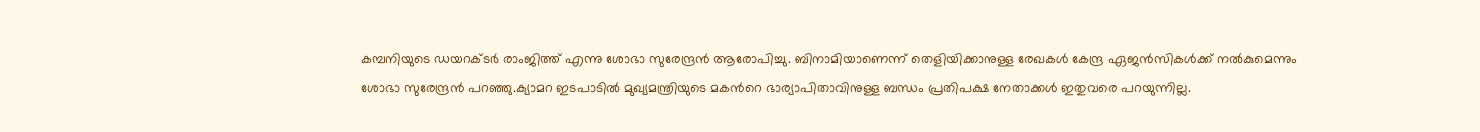കമ്പനിയുടെ ഡയറക്ടർ രാംജിത്ത് എന്നു ശോഭാ സുരേന്ദ്രൻ ആരോപിച്ചു. ബിനാമിയാണെന്ന് തെളിയിക്കാനുള്ള രേഖകൾ കേന്ദ്ര ഏജൻസികൾക്ക് നൽകുമെന്നും ശോഭാ സുരേന്ദ്രൻ പറഞ്ഞു.ക്യാമറ ഇടപാടിൽ മുഖ്യമന്ത്രിയുടെ മകൻറെ ഭാര്യാപിതാവിനുള്ള ബന്ധം പ്രതിപക്ഷ നേതാക്കൾ ഇതുവരെ പറയുന്നില്ല.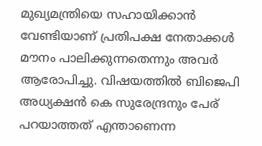മുഖ്യമന്ത്രിയെ സഹായിക്കാൻ വേണ്ടിയാണ് പ്രതിപക്ഷ നേതാക്കൾ മൗനം പാലിക്കുന്നതെന്നും അവർ ആരോപിച്ചു. വിഷയത്തിൽ ബിജെപി അധ്യക്ഷൻ കെ സുരേന്ദ്രനും പേര് പറയാത്തത് എന്താണെന്ന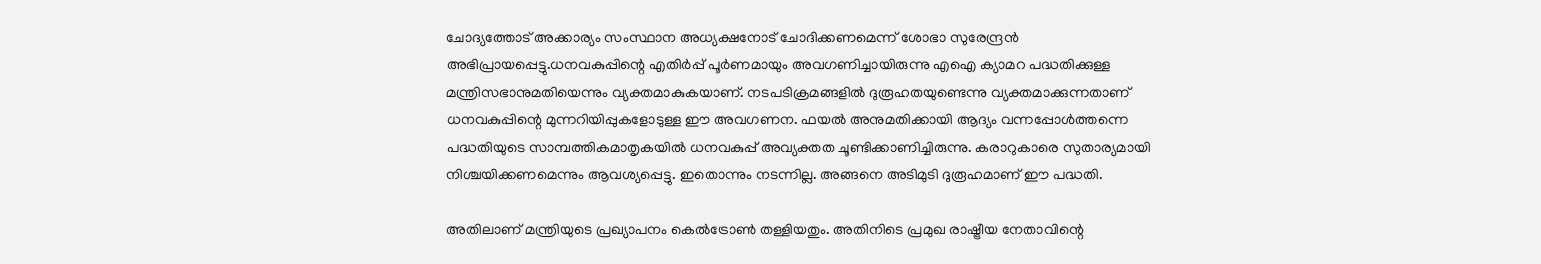ചോദ്യത്തോട് അക്കാര്യം സംസ്ഥാന അധ്യക്ഷനോട് ചോദിക്കണമെന്ന് ശോഭാ സുരേന്ദ്രൻ അഭിപ്രായപ്പെട്ടു.ധനവകുപ്പിന്റെ എതിർപ്പ് പൂർണമായും അവഗണിച്ചായിരുന്നു എഐ ക്യാമറ പദ്ധതിക്കുള്ള മന്ത്രിസഭാനുമതിയെന്നും വ്യക്തമാകുകയാണ്. നടപടിക്രമങ്ങളിൽ ദുരൂഹതയുണ്ടെന്നു വ്യക്തമാക്കുന്നതാണ് ധനവകുപ്പിന്റെ മുന്നറിയിപ്പുകളോടുള്ള ഈ അവഗണന. ഫയൽ അനുമതിക്കായി ആദ്യം വന്നപ്പോൾത്തന്നെ പദ്ധതിയുടെ സാമ്പത്തികമാതൃകയിൽ ധനവകുപ്പ് അവ്യക്തത ചൂണ്ടിക്കാണിച്ചിരുന്നു. കരാറുകാരെ സുതാര്യമായി നിശ്ചയിക്കണമെന്നും ആവശ്യപ്പെട്ടു. ഇതൊന്നും നടന്നില്ല. അങ്ങനെ അടിമുടി ദുരൂഹമാണ് ഈ പദ്ധതി.

അതിലാണ് മന്ത്രിയുടെ പ്രഖ്യാപനം കെൽട്രോൺ തള്ളിയതും. അതിനിടെ പ്രമുഖ രാഷ്ട്രീയ നേതാവിന്റെ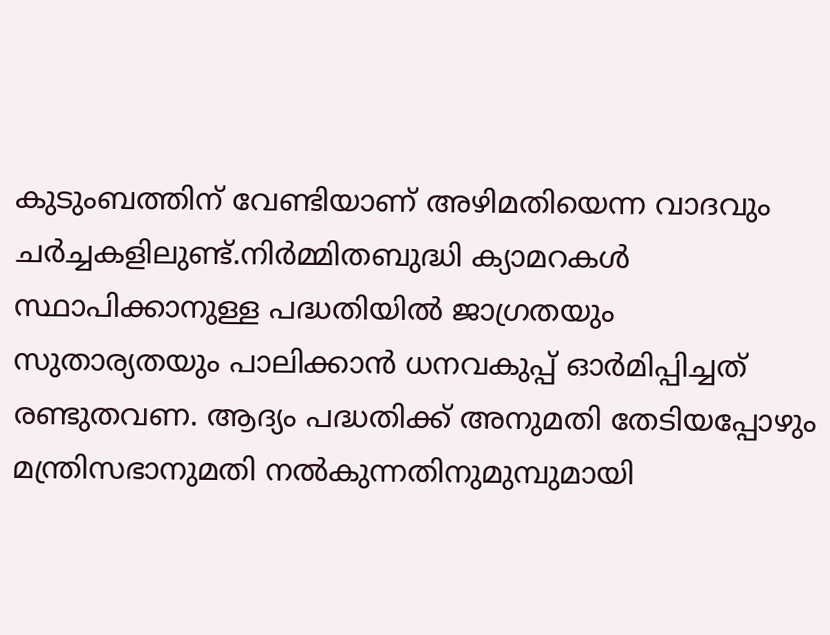കുടുംബത്തിന് വേണ്ടിയാണ് അഴിമതിയെന്ന വാദവും ചർച്ചകളിലുണ്ട്.നിർമ്മിതബുദ്ധി ക്യാമറകൾ സ്ഥാപിക്കാനുള്ള പദ്ധതിയിൽ ജാഗ്രതയും സുതാര്യതയും പാലിക്കാൻ ധനവകുപ്പ് ഓർമിപ്പിച്ചത് രണ്ടുതവണ. ആദ്യം പദ്ധതിക്ക് അനുമതി തേടിയപ്പോഴും മന്ത്രിസഭാനുമതി നൽകുന്നതിനുമുമ്പുമായി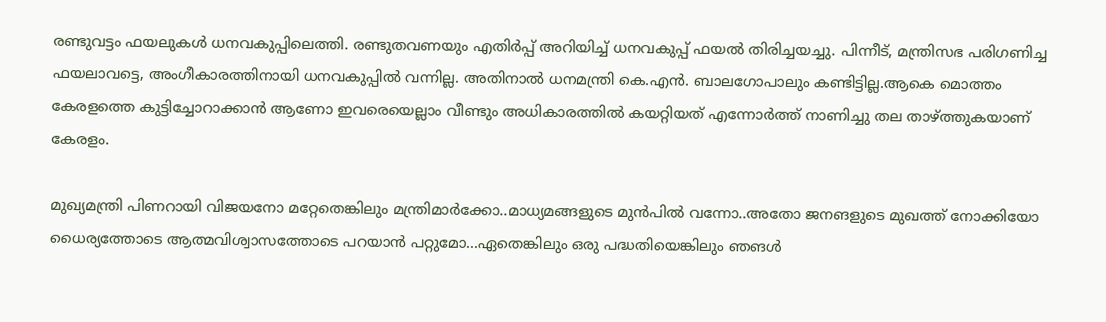രണ്ടുവട്ടം ഫയലുകൾ ധനവകുപ്പിലെത്തി. രണ്ടുതവണയും എതിർപ്പ് അറിയിച്ച് ധനവകുപ്പ് ഫയൽ തിരിച്ചയച്ചു. പിന്നീട്, മന്ത്രിസഭ പരിഗണിച്ച ഫയലാവട്ടെ, അംഗീകാരത്തിനായി ധനവകുപ്പിൽ വന്നില്ല. അതിനാൽ ധനമന്ത്രി കെ.എൻ. ബാലഗോപാലും കണ്ടിട്ടില്ല.ആകെ മൊത്തം കേരളത്തെ കുട്ടിച്ചോറാക്കാൻ ആണോ ഇവരെയെല്ലാം വീണ്ടും അധികാരത്തിൽ കയറ്റിയത് എന്നോർത്ത് നാണിച്ചു തല താഴ്ത്തുകയാണ് കേരളം.

മുഖ്യമന്ത്രി പിണറായി വിജയനോ മറ്റേതെങ്കിലും മന്ത്രിമാർക്കോ..മാധ്യമങ്ങളുടെ മുൻപിൽ വന്നോ..അതോ ജനങളുടെ മുഖത്ത് നോക്കിയോ ധൈര്യത്തോടെ ആത്മവിശ്വാസത്തോടെ പറയാൻ പറ്റുമോ...ഏതെങ്കിലും ഒരു പദ്ധതിയെങ്കിലും ഞങൾ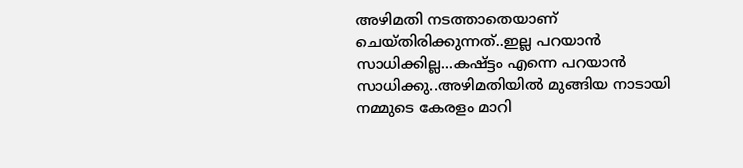അഴിമതി നടത്താതെയാണ് ചെയ്തിരിക്കുന്നത്..ഇല്ല പറയാൻ സാധിക്കില്ല...കഷ്ട്ടം എന്നെ പറയാൻ സാധിക്കു..അഴിമതിയിൽ മുങ്ങിയ നാടായി നമ്മുടെ കേരളം മാറി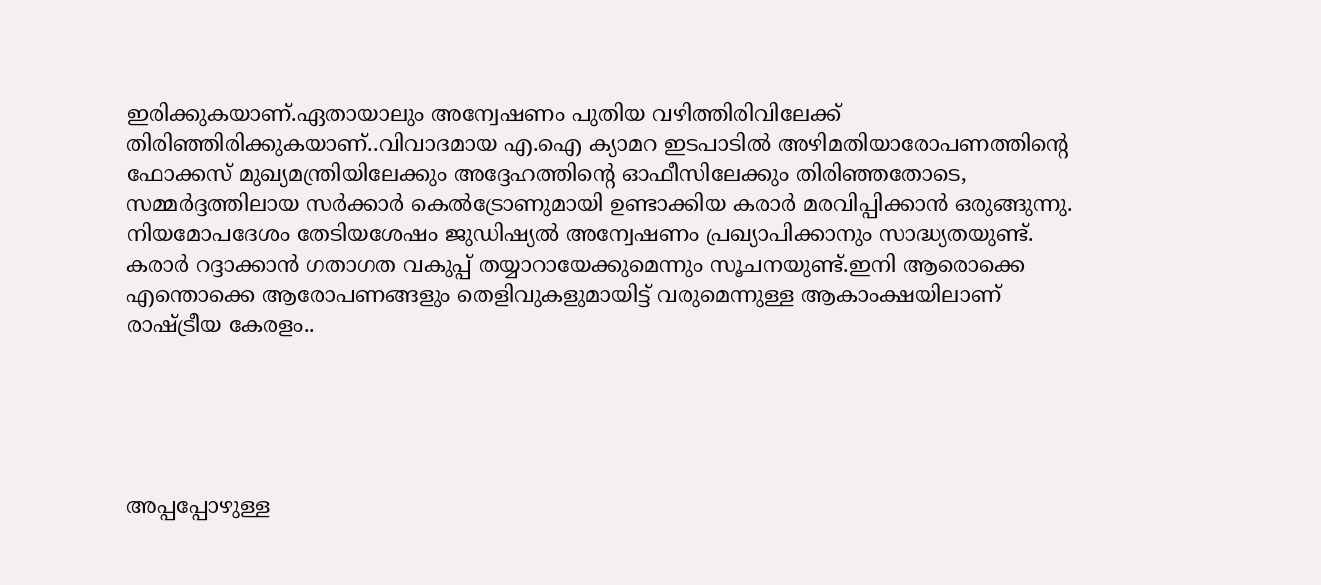ഇരിക്കുകയാണ്.ഏതായാലും അന്വേഷണം പുതിയ വഴിത്തിരിവിലേക്ക് തിരിഞ്ഞിരിക്കുകയാണ്..വിവാദമായ എ.ഐ ക്യാമറ ഇടപാടിൽ അഴിമതിയാരോപണത്തിന്റെ ഫോക്കസ് മുഖ്യമന്ത്രിയിലേക്കും അദ്ദേഹത്തിന്റെ ഓഫീസിലേക്കും തിരിഞ്ഞതോടെ, സമ്മർദ്ദത്തിലായ സർക്കാർ കെൽട്രോണുമായി ഉണ്ടാക്കിയ കരാർ മരവിപ്പിക്കാൻ ഒരുങ്ങുന്നു. നിയമോപദേശം തേടിയശേഷം ജുഡിഷ്യൽ അന്വേഷണം പ്രഖ്യാപിക്കാനും സാദ്ധ്യതയുണ്ട്. കരാർ റദ്ദാക്കാൻ ഗതാഗത വകുപ്പ് തയ്യാറായേക്കുമെന്നും സൂചനയുണ്ട്.ഇനി ആരൊക്കെ എന്തൊക്കെ ആരോപണങ്ങളും തെളിവുകളുമായിട്ട് വരുമെന്നുള്ള ആകാംക്ഷയിലാണ് രാഷ്ട്രീയ കേരളം..





അപ്പപ്പോഴുള്ള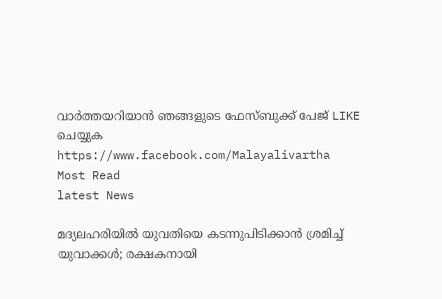വാര്‍ത്തയറിയാന്‍ ഞങ്ങളുടെ ഫേസ്‌ബുക്ക്‌ പേജ് LIKE ചെയ്യുക
https://www.facebook.com/Malayalivartha
Most Read
latest News

മദ്യലഹരിയില്‍ യുവതിയെ കടന്നുപിടിക്കാന്‍ ശ്രമിച്ച് യുവാക്കള്‍; രക്ഷകനായി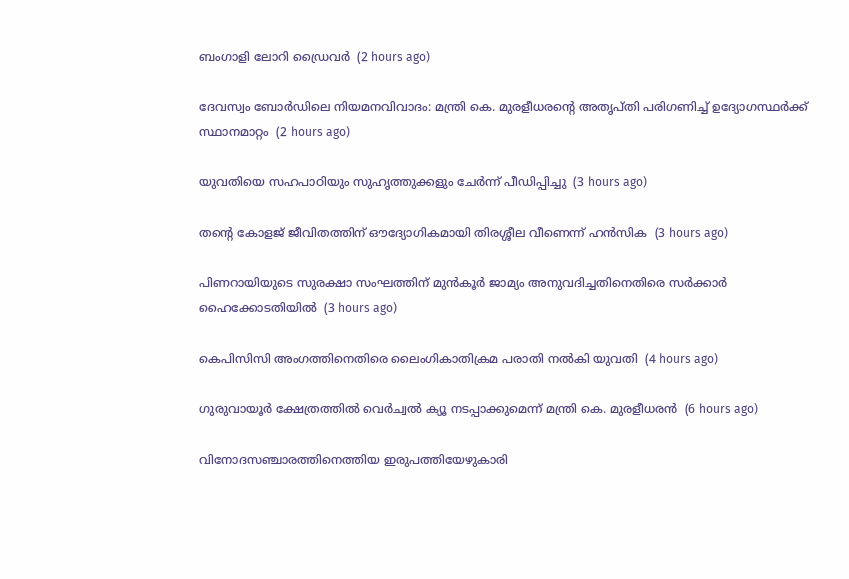ബംഗാളി ലോറി ഡ്രൈവര്‍  (2 hours ago)

ദേവസ്വം ബോര്‍ഡിലെ നിയമനവിവാദം: മന്ത്രി കെ. മുരളീധരന്റെ അതൃപ്തി പരിഗണിച്ച് ഉദ്യോഗസ്ഥര്‍ക്ക് സ്ഥാനമാറ്റം  (2 hours ago)

യുവതിയെ സഹപാഠിയും സുഹൃത്തുക്കളും ചേര്‍ന്ന് പീഡിപ്പിച്ചു  (3 hours ago)

തന്റെ കോളജ് ജീവിതത്തിന് ഔദ്യോഗികമായി തിരശ്ശീല വീണെന്ന് ഹന്‍സിക  (3 hours ago)

പിണറായിയുടെ സുരക്ഷാ സംഘത്തിന് മുന്‍കൂര്‍ ജാമ്യം അനുവദിച്ചതിനെതിരെ സര്‍ക്കാര്‍ ഹൈക്കോടതിയില്‍  (3 hours ago)

കെപിസിസി അംഗത്തിനെതിരെ ലൈംഗികാതിക്രമ പരാതി നല്‍കി യുവതി  (4 hours ago)

ഗുരുവായൂര്‍ ക്ഷേത്രത്തില്‍ വെര്‍ച്വല്‍ ക്യൂ നടപ്പാക്കുമെന്ന് മന്ത്രി കെ. മുരളീധരന്‍  (6 hours ago)

വിനോദസഞ്ചാരത്തിനെത്തിയ ഇരുപത്തിയേഴുകാരി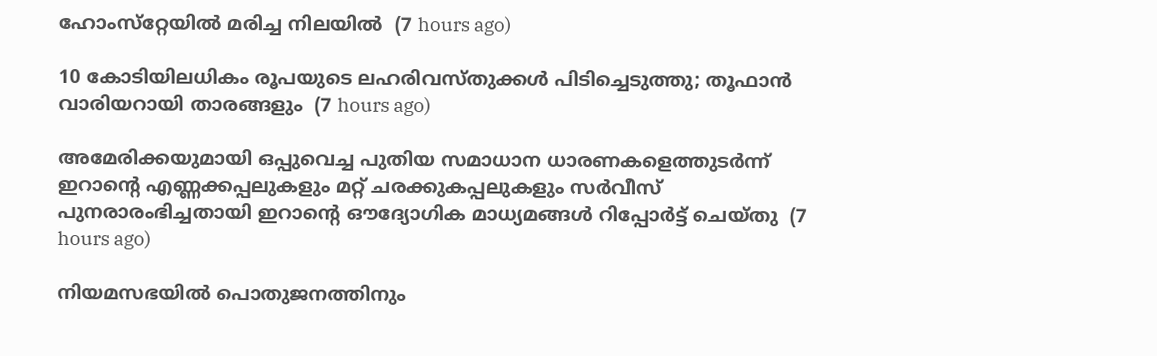ഹോംസ്‌റ്റേയില്‍ മരിച്ച നിലയില്‍  (7 hours ago)

10 കോടിയിലധികം രൂപയുടെ ലഹരിവസ്തുക്കള്‍ പിടിച്ചെടുത്തു; തൂഫാന്‍ വാരിയറായി താരങ്ങളും  (7 hours ago)

അമേരിക്കയുമായി ഒപ്പുവെച്ച പുതിയ സമാധാന ധാരണകളെത്തുടർന്ന് ഇറാന്റെ എണ്ണക്കപ്പലുകളും മറ്റ് ചരക്കുകപ്പലുകളും സർവീസ് പുനരാരംഭിച്ചതായി ഇറാന്റെ ഔദ്യോഗിക മാധ്യമങ്ങൾ റിപ്പോർട്ട് ചെയ്തു  (7 hours ago)

നിയമസഭയില്‍ പൊതുജനത്തിനും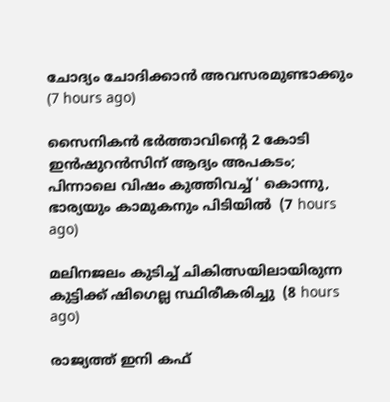ചോദ്യം ചോദിക്കാന്‍ അവസരമുണ്ടാക്കും  (7 hours ago)

സൈനികൻ ഭർത്താവിന്റെ 2 കോടി ഇൻഷുറൻസിന് ആദ്യം അപകടം; പിന്നാലെ വിഷം കുത്തിവച്ച് ' കൊന്നു, ഭാര്യയും കാമുകനും പിടിയിൽ  (7 hours ago)

മലിനജലം കുടിച്ച് ചികിത്സയിലായിരുന്ന കുട്ടിക്ക് ഷിഗെല്ല സ്ഥിരീകരിച്ചു  (8 hours ago)

രാജ്യത്ത് ഇനി കഫ്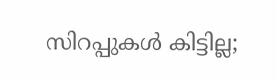സിറപ്പുകൾ കിട്ടില്ല;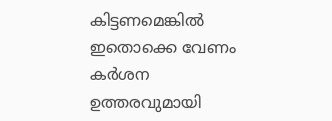കിട്ടണമെങ്കിൽ ഇതൊക്കെ വേണം കര്‍ശന ഉത്തരവുമായി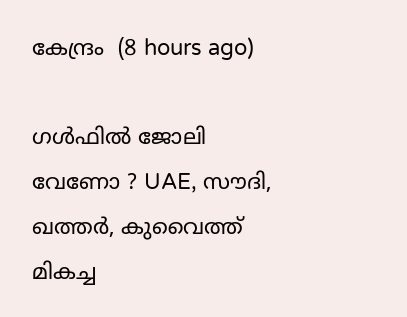കേന്ദ്രം  (8 hours ago)

ഗൾഫിൽ ജോലി വേണോ ? UAE, സൗദി, ഖത്തർ, കുവൈത്ത് മികച്ച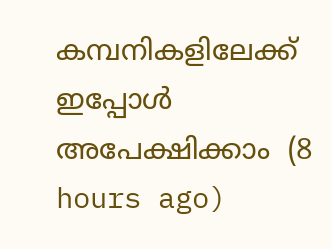കമ്പനികളിലേക്ക് ഇപ്പോൾ അപേക്ഷിക്കാം  (8 hours ago)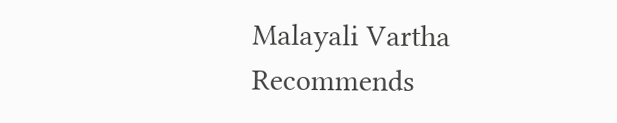Malayali Vartha Recommends